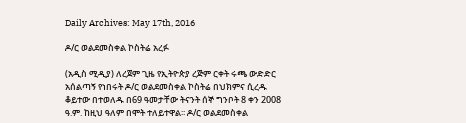Daily Archives: May 17th, 2016

ዶ/ር ወልደመስቀል ኮስትሬ አረፉ

(አዲስ ሚዲያ) ለረጀም ጊዜ የኢትዮጵያ ረጅም ርቀት ሩጫ ውድድር አሰልጣኝ የነበሩት ዶ/ር ወልደመስቀል ኮስትሬ በህክምና ሲረዱ ቆይተው በተወለዱ በ69 ዓመታቸው ትናንት ሰኞ ግንቦት 8 ቀን 2008 ዓ.ም. ከዚህ ዓለም በሞት ተለይተዋል፡፡ ዶ/ር ወልደመስቀል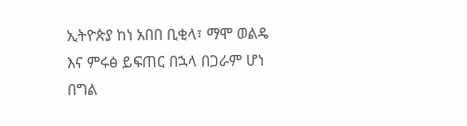ኢትዮጵያ ከነ አበበ ቢቂላ፣ ማሞ ወልዴ እና ምሩፅ ይፍጠር በኋላ በጋራም ሆነ በግል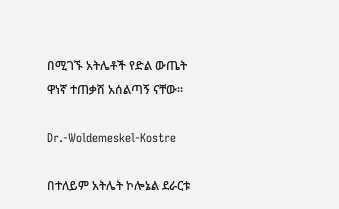በሚገኙ አትሌቶች የድል ውጤት ዋነኛ ተጠቃሽ አሰልጣኝ ናቸው፡፡

Dr.-Woldemeskel-Kostre

በተለይም አትሌት ኮሎኔል ደራርቱ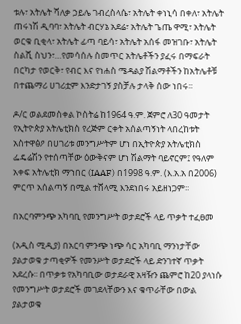ቱሉ፣ አትሌት ሻለቃ ኃይሌ ገብረስላሴ፣ አትሌት ቀነኒሳ በቀለ፣ አትሌት ጠሩነሽ ዲባባ፣ አትሌት ብርሃኔ አደሬ፣ አትሌት ጌጤ ዋሚ፣ አትሌት ወርቁ ቢቂላ፣ አትሌት ፊጣ ባይሳ፣ አትሌት አሰፋ መዝገቡ፣ አትሌት ስልሺ ስህን፣…የመሳሰሉ ስመጥር አትሌቶችን ያፈሩ በማፍራት በርካታ የወርቅ፣ የብር እና የነሐስ ሜዳልያ ሽልማቶችን ከአትሌቶቹ በተጨማሪ ሀገሪቷም እንድታገኝ ያስቻሉ ታላቅ ሰው ነበሩ፡፡

ዶ/ር ወልደመስቀል ኮስትሬ ከ1964 ዓ.ም. ጀምሮ ለ30 ዓመታት የኢትዮጵያ አትሌቲክስ የረጅም ርቀት አሰልጣኝነት ላበረከቱት አስተዋፅዖ በሀገሪቱ መንግሥትም ሆነ በኢትዮጵያ አትሌቲክስ ፌዴሬሽን የተሰጣቸው ዕውቅናም ሆነ ሽልማት ባይኖርም፤ የዓለም አቀፍ አትሌቲክ ማኀበር (IAAF) በ1998 ዓ.ም. (እ.አ.አ በ2006) ምርጥ አሰልጣኝ በሚል ተሸላሚ እንደነበሩ አይዘነጋም፡፡

በአርባምንጭ አካባቢ የመንግሥት ወታደሮች ላይ ጥቃት ተፈፀመ

(አዲስ ሚዲያ) በአርባ ምንጭ ነጭ ሳር አካባቢ ማንነታቸው ያልታወቁ ታጣቂዎች የመንሥት ወታደሮች ላይ ድንገተኛ ጥቃት አደረሱ፡፡ በጥቃቱ የአካባቢው ወታደራዊ አዛዥን ጨምሮ ከ20 ያላነሱ የመንግሥት ወታደሮች መገደላቸውን እና ቁጥራቸው በውል ያልታወቁ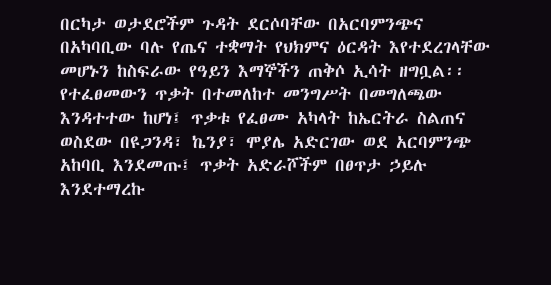በርካታ ወታደሮችም ጉዳት ደርሶባቸው በአርባምንጭና በአካባቢው ባሉ የጤና ተቋማት የህክምና ዕርዳት እየተደረገላቸው መሆኑን ከስፍራው የዓይን እማኞችን ጠቅሶ ኢሳት ዘግቧል፡፡ የተፈፀመውን ጥቃት በተመለከተ መንግሥት በመግለጫው እንዳተተው ከሆነ፤ ጥቃቱ የፈፀሙ አካላት ከኤርትራ ስልጠና ወስደው በዩጋንዳ፣ ኬንያ፣ ሞያሌ አድርገው ወደ አርባምንጭ አከባቢ እንደመጡ፤ ጥቃት አድራሾችም በፀጥታ ኃይሉ እንደተማረኩ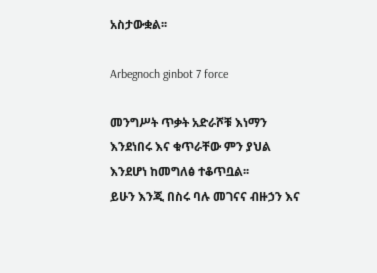አስታውቋል፡፡

Arbegnoch ginbot 7 force

መንግሥት ጥቃት አድራሾቹ እነማን እንደነበሩ እና ቁጥራቸው ምን ያህል እንደሆነ ከመግለፅ ተቆጥቧል፡፡
ይሁን እንጂ በስሩ ባሉ መገናና ብዙኃን እና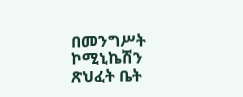በመንግሥት ኮሚኒኬሽን ጽህፈት ቤት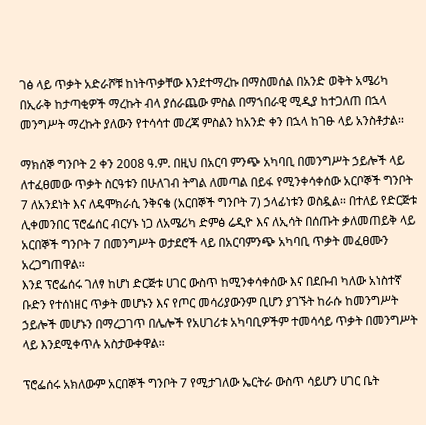ገፅ ላይ ጥቃት አድራሾቹ ከነትጥቃቸው እንደተማረኩ በማስመሰል በአንድ ወቅት አሜሪካ በኢራቅ ከታጣቂዎች ማረኩት ብላ ያሰራጨው ምስል በማኀበራዊ ሚዲያ ከተጋለጠ በኋላ መንግሥት ማረኩት ያለውን የተሳሳተ መረጃ ምስልን ከአንድ ቀን በኋላ ከገፁ ላይ አንስቶታል፡፡

ማክሰኞ ግንቦት 2 ቀን 2008 ዓ.ም. በዚህ በአርባ ምንጭ አካባቢ በመንግሥት ኃይሎች ላይ ለተፈፀመው ጥቃት ስርዓቱን በሁለገብ ትግል ለመጣል በይፋ የሚንቀሳቀሰው አርቦኞች ግንቦት 7 ለአንደነት እና ለዴሞክራሲ ንቅናቄ (አርበኞች ግንቦት 7) ኃላፊነቱን ወስዷል፡፡ በተለይ የድርጅቱ ሊቀመንበር ፕሮፌሰር ብርሃኑ ነጋ ለአሜሪካ ድምፅ ሬዲዮ እና ለኢሳት በሰጡት ቃለመጠይቅ ላይ አርበኞች ግንቦት 7 በመንግሥት ወታደሮች ላይ በአርባምንጭ አካባቢ ጥቃት መፈፀሙን አረጋግጠዋል፡፡
እንደ ፕሮፌሰሩ ገለፃ ከሆነ ድርጅቱ ሀገር ውስጥ ከሚንቀሳቀሰው እና በደቡብ ካለው አነስተኛ ቡድን የተሰነዘር ጥቃት መሆኑን እና የጦር መሳሪያውንም ቢሆን ያገኙት ከራሱ ከመንግሥት ኃይሎች መሆኑን በማረጋገጥ በሌሎች የአሀገሪቱ አካባቢዎችም ተመሳሳይ ጥቃት በመንግሥት ላይ እንደሚቀጥሉ አስታውቀዋል፡፡

ፕሮፌሰሩ አክለውም አርበኞች ግንቦት 7 የሚታገለው ኤርትራ ውስጥ ሳይሆን ሀገር ቤት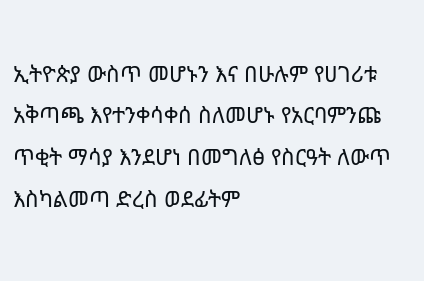ኢትዮጵያ ውስጥ መሆኑን እና በሁሉም የሀገሪቱ አቅጣጫ እየተንቀሳቀሰ ስለመሆኑ የአርባምንጩ ጥቂት ማሳያ እንደሆነ በመግለፅ የስርዓት ለውጥ እስካልመጣ ድረስ ወደፊትም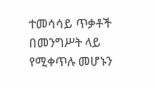ተመሳሳይ ጥቃቶች በመንግሥት ላይ የሚቀጥሉ መሆኑን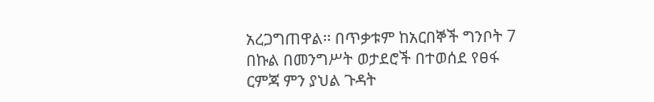አረጋግጠዋል፡፡ በጥቃቱም ከአርበኞች ግንቦት 7 በኩል በመንግሥት ወታደሮች በተወሰደ የፀፋ ርምጃ ምን ያህል ጉዳት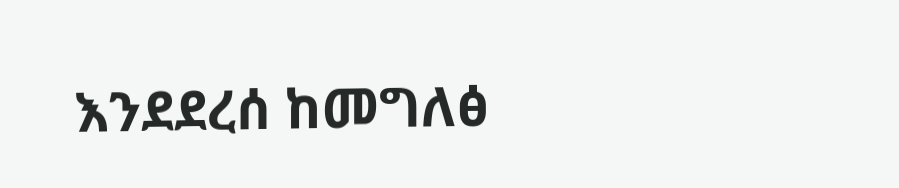እንደደረሰ ከመግለፅ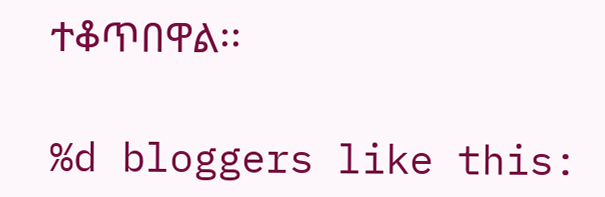ተቆጥበዋል፡፡

%d bloggers like this: